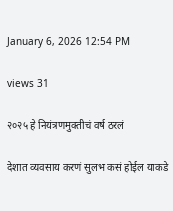January 6, 2026 12:54 PM

views 31

२०२५ हे नियंत्रणमुक्तीचं वर्ष ठरलं

देशात व्यवसाय करणं सुलभ कसं होईल याकडे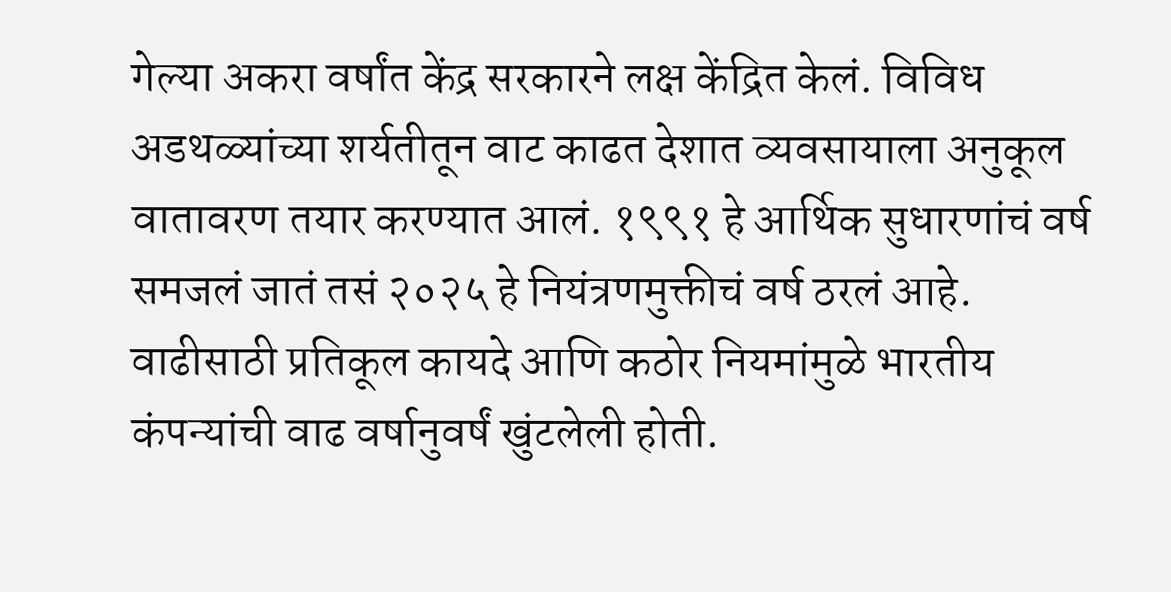गेल्या अकरा वर्षांत केंद्र सरकारने लक्ष केंद्रित केलं. विविध अडथळ्यांच्या शर्यतीतून वाट काढत देशात व्यवसायाला अनुकूल वातावरण तयार करण्यात आलं. १९९१ हे आर्थिक सुधारणांचं वर्ष समजलं जातं तसं २०२५ हे नियंत्रणमुक्तीचं वर्ष ठरलं आहे.   वाढीसाठी प्रतिकूल कायदे आणि कठोर नियमांमुळे भारतीय कंपन्यांची वाढ वर्षानुवर्षं खुंटलेली होती.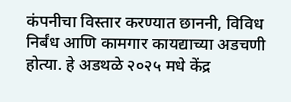कंपनीचा विस्तार करण्यात छाननी, विविध निर्बंध आणि कामगार कायद्याच्या अडचणी होत्या. हे अडथळे २०२५ मधे केंद्र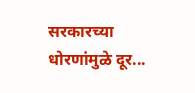सरकारच्या धोरणांमुळे दूर...